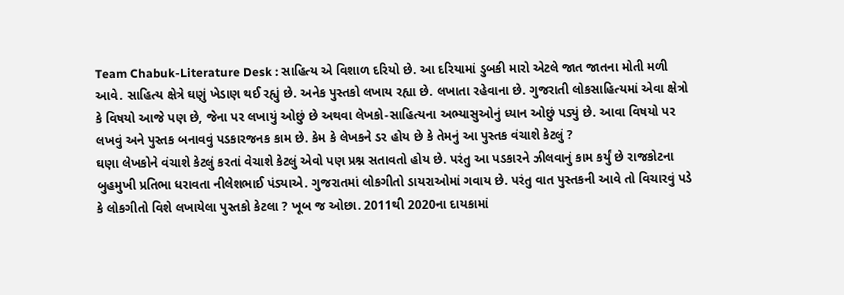Team Chabuk-Literature Desk : સાહિત્ય એ વિશાળ દરિયો છે. આ દરિયામાં ડુબકી મારો એટલે જાત જાતના મોતી મળી આવે. સાહિત્ય ક્ષેત્રે ઘણું ખેડાણ થઈ રહ્યું છે. અનેક પુસ્તકો લખાય રહ્યા છે. લખાતા રહેવાના છે. ગુજરાતી લોકસાહિત્યમાં એવા ક્ષેત્રો કે વિષયો આજે પણ છે, જેના પર લખાયું ઓછું છે અથવા લેખકો-સાહિત્યના અભ્યાસુઓનું ધ્યાન ઓછું પડ્યું છે. આવા વિષયો પર લખવું અને પુસ્તક બનાવવું પડકારજનક કામ છે. કેમ કે લેખકને ડર હોય છે કે તેમનું આ પુસ્તક વંચાશે કેટલું ?
ઘણા લેખકોને વંચાશે કેટલું કરતાં વેચાશે કેટલું એવો પણ પ્રશ્ન સતાવતો હોય છે. પરંતુ આ પડકારને ઝીલવાનું કામ કર્યું છે રાજકોટના બુહમુખી પ્રતિભા ધરાવતા નીલેશભાઈ પંડ્યાએ. ગુજરાતમાં લોકગીતો ડાયરાઓમાં ગવાય છે. પરંતુ વાત પુસ્તકની આવે તો વિચારવું પડે કે લોકગીતો વિશે લખાયેલા પુસ્તકો કેટલા ? ખૂબ જ ઓછા. 2011થી 2020ના દાયકામાં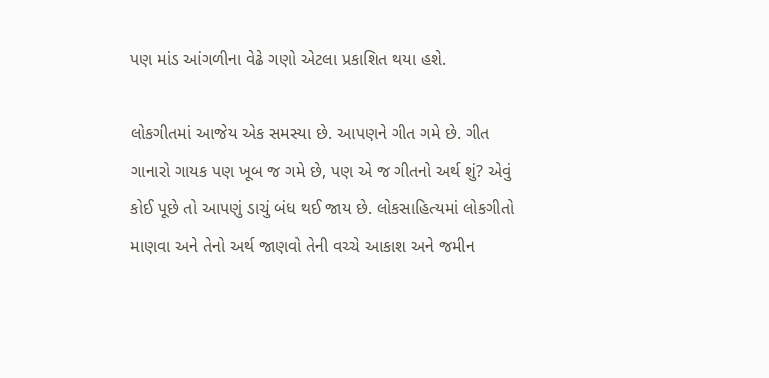પણ માંડ આંગળીના વેઢે ગણો એટલા પ્રકાશિત થયા હશે.

લોકગીતમાં આજેય એક સમસ્યા છે. આપણને ગીત ગમે છે. ગીત ગાનારો ગાયક પણ ખૂબ જ ગમે છે, પણ એ જ ગીતનો અર્થ શું? એવું કોઈ પૂછે તો આપણું ડાચું બંધ થઈ જાય છે. લોકસાહિત્યમાં લોકગીતો માણવા અને તેનો અર્થ જાણવો તેની વચ્ચે આકાશ અને જમીન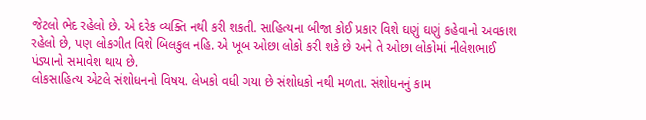જેટલો ભેદ રહેલો છે. એ દરેક વ્યક્તિ નથી કરી શકતી. સાહિત્યના બીજા કોઈ પ્રકાર વિશે ઘણું ઘણું કહેવાનો અવકાશ રહેલો છે, પણ લોકગીત વિશે બિલકુલ નહિ. એ ખૂબ ઓછા લોકો કરી શકે છે અને તે ઓછા લોકોમાં નીલેશભાઈ પંડ્યાનો સમાવેશ થાય છે.
લોકસાહિત્ય એટલે સંશોધનનો વિષય. લેખકો વધી ગયા છે સંશોધકો નથી મળતા. સંશોધનનું કામ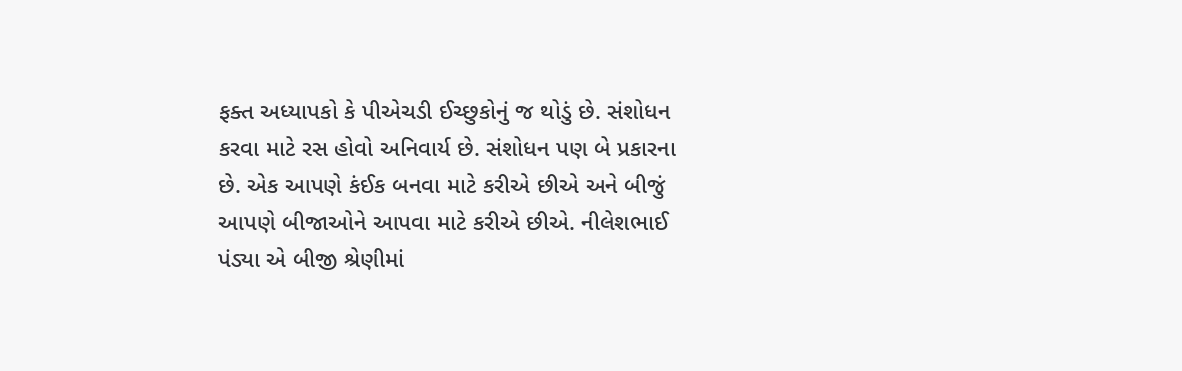ફક્ત અધ્યાપકો કે પીએચડી ઈચ્છુકોનું જ થોડું છે. સંશોધન કરવા માટે રસ હોવો અનિવાર્ય છે. સંશોધન પણ બે પ્રકારના છે. એક આપણે કંઈક બનવા માટે કરીએ છીએ અને બીજું આપણે બીજાઓને આપવા માટે કરીએ છીએ. નીલેશભાઈ પંડ્યા એ બીજી શ્રેણીમાં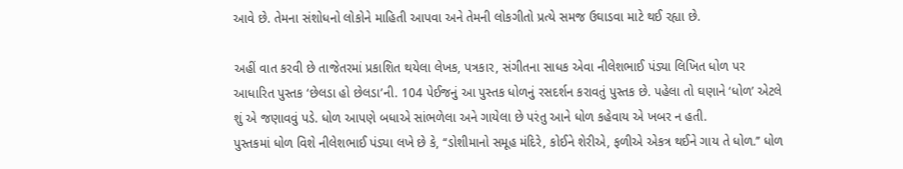આવે છે. તેમના સંશોધનો લોકોને માહિતી આપવા અને તેમની લોકગીતો પ્રત્યે સમજ ઉઘાડવા માટે થઈ રહ્યા છે.

અહીં વાત કરવી છે તાજેતરમાં પ્રકાશિત થયેલા લેખક, પત્રકાર, સંગીતના સાધક એવા નીલેશભાઈ પંડ્યા લિખિત ધોળ પર આધારિત પુસ્તક ‘છેલડા હો છેલડા’ની. 104 પેઈજનું આ પુસ્તક ધોળનું રસદર્શન કરાવતું પુસ્તક છે. પહેલા તો ઘણાને ‘ધોળ’ એટલે શું એ જણાવવું પડે. ધોળ આપણે બધાએ સાંભળેલા અને ગાયેલા છે પરંતુ આને ધોળ કહેવાય એ ખબર ન હતી.
પુસ્તકમાં ધોળ વિશે નીલેશભાઈ પંડ્યા લખે છે કે, ‘‘ડોશીમાનો સમૂહ મંદિરે, કોઈને શેરીએ, ફળીએ એકત્ર થઈને ગાય તે ધોળ.’’ ધોળ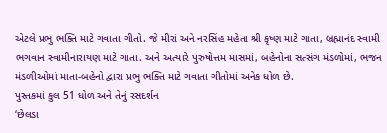એટલે પ્રભુ ભક્તિ માટે ગવાતા ગીતો. જે મીરાં અને નરસિંહ મહેતા શ્રી કૃષ્ણ માટે ગાતા, બ્રહ્માનંદ સ્વામી ભગવાન સ્વામીનારાયણ માટે ગાતા. અને અત્યારે પુરુષોત્તમ માસમાં, બહેનોના સત્સંગ મંડળોમાં, ભજન મંડળીઓમાં માતા-બહેનો દ્વારા પ્રભુ ભક્તિ માટે ગવાતા ગીતોમાં અનેક ધોળ છે.
પુસ્તકમાં કુલ 51 ધોળ અને તેનું રસદર્શન
‘છેલડા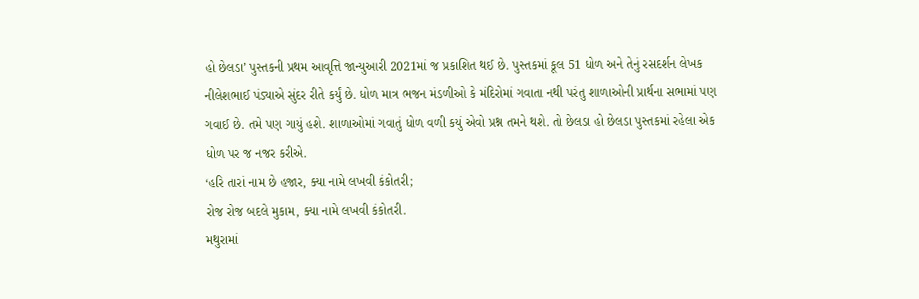હો છેલડા’ પુસ્તકની પ્રથમ આવૃત્તિ જાન્યુઆરી 2021માં જ પ્રકાશિત થઈ છે. પુસ્તકમાં કૂલ 51 ધોળ અને તેનું રસદર્શન લેખક નીલેશભાઈ પંડ્યાએ સુંદર રીતે કર્યું છે. ધોળ માત્ર ભજન મંડળીઓ કે મંદિરોમાં ગવાતા નથી પરંતુ શાળાઓની પ્રાર્થના સભામાં પણ ગવાઈ છે. તમે પણ ગાયું હશે. શાળાઓમાં ગવાતું ધોળ વળી કયું એવો પ્રશ્ન તમને થશે. તો છેલડા હો છેલડા પુસ્તકમાં રહેલા એક ધોળ પર જ નજર કરીએ.
‘હરિ તારાં નામ છે હજાર, ક્યા નામે લખવી કંકોતરી;
રોજ રોજ બદલે મુકામ, ક્યા નામે લખવી કંકોતરી.
મથુરામાં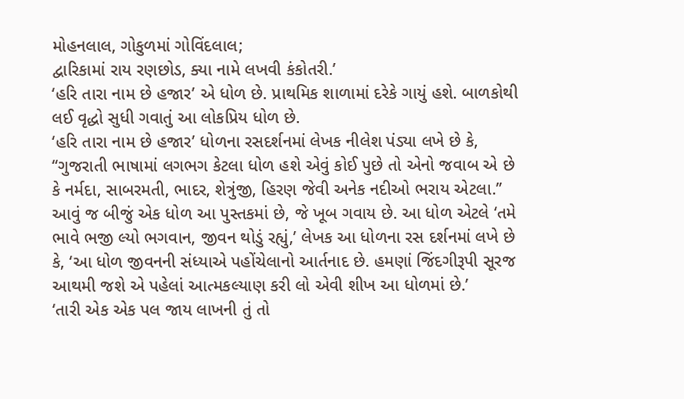મોહનલાલ, ગોકુળમાં ગોવિંદલાલ;
દ્વારિકામાં રાય રણછોડ, ક્યા નામે લખવી કંકોતરી.’
‘હરિ તારા નામ છે હજાર’ એ ધોળ છે. પ્રાથમિક શાળામાં દરેકે ગાયું હશે. બાળકોથી લઈ વૃદ્ધો સુધી ગવાતું આ લોકપ્રિય ધોળ છે.
‘હરિ તારા નામ છે હજાર’ ધોળના રસદર્શનમાં લેખક નીલેશ પંડ્યા લખે છે કે, ‘‘ગુજરાતી ભાષામાં લગભગ કેટલા ધોળ હશે એવું કોઈ પુછે તો એનો જવાબ એ છે કે નર્મદા, સાબરમતી, ભાદર, શેત્રુંજી, હિરણ જેવી અનેક નદીઓ ભરાય એટલા.’’
આવું જ બીજું એક ધોળ આ પુસ્તકમાં છે, જે ખૂબ ગવાય છે. આ ધોળ એટલે ‘તમે ભાવે ભજી લ્યો ભગવાન, જીવન થોડું રહ્યું,’ લેખક આ ધોળના રસ દર્શનમાં લખે છે કે, ‘આ ધોળ જીવનની સંધ્યાએ પહોંચેલાનો આર્તનાદ છે. હમણાં જિંદગીરૂપી સૂરજ આથમી જશે એ પહેલાં આત્મકલ્યાણ કરી લો એવી શીખ આ ધોળમાં છે.’
‘તારી એક એક પલ જાય લાખની તું તો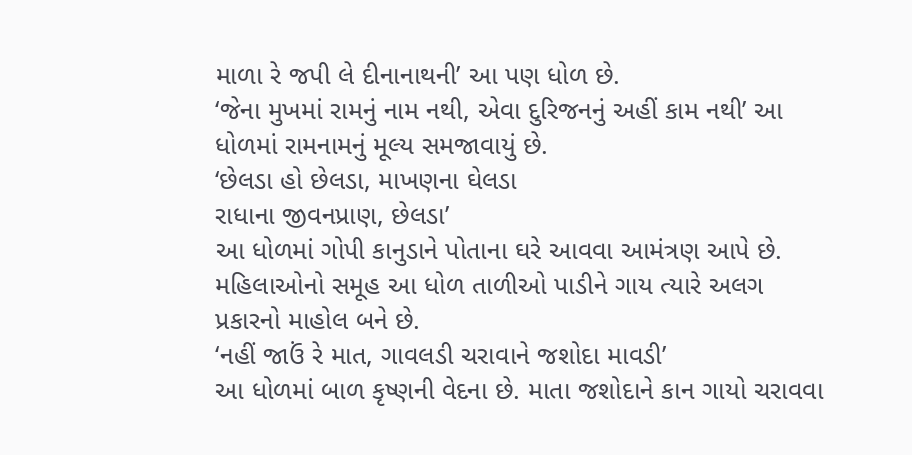માળા રે જપી લે દીનાનાથની’ આ પણ ધોળ છે.
‘જેના મુખમાં રામનું નામ નથી, એવા દુરિજનનું અહીં કામ નથી’ આ ધોળમાં રામનામનું મૂલ્ય સમજાવાયું છે.
‘છેલડા હો છેલડા, માખણના ઘેલડા
રાધાના જીવનપ્રાણ, છેલડા’
આ ધોળમાં ગોપી કાનુડાને પોતાના ઘરે આવવા આમંત્રણ આપે છે. મહિલાઓનો સમૂહ આ ધોળ તાળીઓ પાડીને ગાય ત્યારે અલગ પ્રકારનો માહોલ બને છે.
‘નહીં જાઉં રે માત, ગાવલડી ચરાવાને જશોદા માવડી’
આ ધોળમાં બાળ કૃષ્ણની વેદના છે. માતા જશોદાને કાન ગાયો ચરાવવા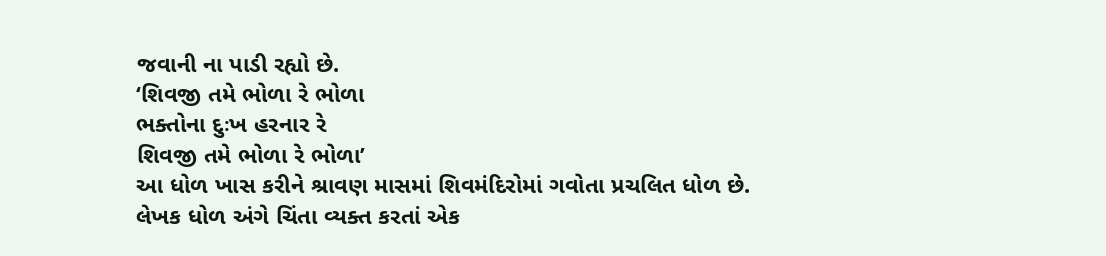જવાની ના પાડી રહ્યો છે.
‘શિવજી તમે ભોળા રે ભોળા
ભક્તોના દુઃખ હરનાર રે
શિવજી તમે ભોળા રે ભોળા’
આ ધોળ ખાસ કરીને શ્રાવણ માસમાં શિવમંદિરોમાં ગવોતા પ્રચલિત ધોળ છે.
લેખક ધોળ અંગે ચિંતા વ્યક્ત કરતાં એક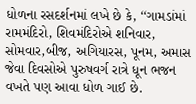ધોળના રસદર્શનમાં લખે છે કે, ‘‘ગામડાંમાં રામમંદિરો, શિવમંદિરોએ શનિવાર, સોમવાર,બીજ, અગિયારસ, પૂનમ, અમાસ જેવા દિવસોએ પુરુષવર્ગ રાત્રે ધૂન ભજન વખતે પણ આવા ધોળ ગાઈ છે.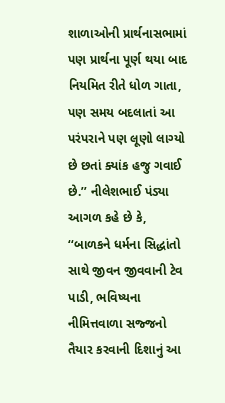શાળાઓની પ્રાર્થનાસભામાં પણ પ્રાર્થના પૂર્ણ થયા બાદ નિયમિત રીતે ધોળ ગાતા, પણ સમય બદલાતાં આ પરંપરાને પણ લૂણો લાગ્યો છે છતાં ક્યાંક હજુ ગવાઈ છે.’’ નીલેશભાઈ પંડ્યા આગળ કહે છે કે, ‘‘બાળકને ધર્મના સિદ્ધાંતો સાથે જીવન જીવવાની ટેવ પાડી, ભવિષ્યના નીમિત્તવાળા સજ્જનો તૈયાર કરવાની દિશાનું આ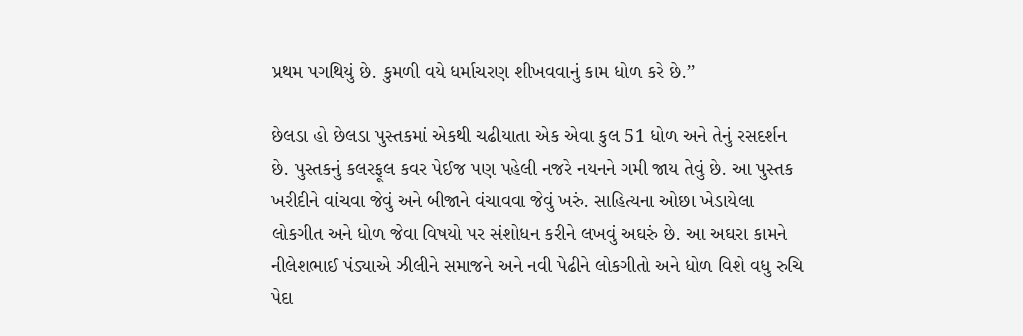પ્રથમ પગથિયું છે. કુમળી વયે ધર્માચરણ શીખવવાનું કામ ધોળ કરે છે.’’

છેલડા હો છેલડા પુસ્તકમાં એકથી ચઢીયાતા એક એવા કુલ 51 ધોળ અને તેનું રસદર્શન છે. પુસ્તકનું કલરફૂલ કવર પેઈજ પણ પહેલી નજરે નયનને ગમી જાય તેવું છે. આ પુસ્તક ખરીદીને વાંચવા જેવું અને બીજાને વંચાવવા જેવું ખરું. સાહિત્યના ઓછા ખેડાયેલા લોકગીત અને ધોળ જેવા વિષયો પર સંશોધન કરીને લખવું અઘરું છે. આ અઘરા કામને નીલેશભાઈ પંડ્યાએ ઝીલીને સમાજને અને નવી પેઢીને લોકગીતો અને ધોળ વિશે વધુ રુચિ પેદા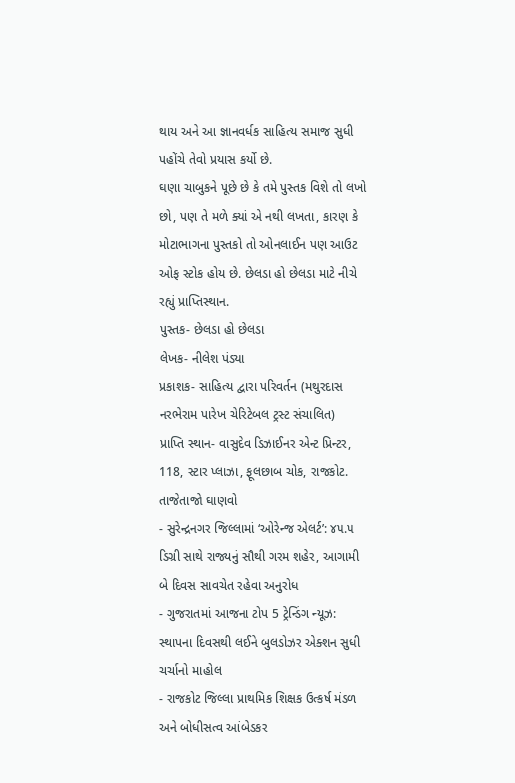થાય અને આ જ્ઞાનવર્ધક સાહિત્ય સમાજ સુધી પહોંચે તેવો પ્રયાસ કર્યો છે.
ઘણા ચાબુકને પૂછે છે કે તમે પુસ્તક વિશે તો લખો છો, પણ તે મળે ક્યાં એ નથી લખતા, કારણ કે મોટાભાગના પુસ્તકો તો ઓનલાઈન પણ આઉટ ઓફ સ્ટોક હોય છે. છેલડા હો છેલડા માટે નીચે રહ્યું પ્રાપ્તિસ્થાન.
પુસ્તક- છેલડા હો છેલડા
લેખક- નીલેશ પંડ્યા
પ્રકાશક- સાહિત્ય દ્વારા પરિવર્તન (મથુરદાસ નરભેરામ પારેખ ચેરિટેબલ ટ્રસ્ટ સંચાલિત)
પ્રાપ્તિ સ્થાન- વાસુદેવ ડિઝાઈનર એન્ટ પ્રિન્ટર, 118, સ્ટાર પ્લાઝા, ફૂલછાબ ચોક, રાજકોટ.
તાજેતાજો ઘાણવો
- સુરેન્દ્રનગર જિલ્લામાં ‘ઓરેન્જ એલર્ટ’: ૪૫.૫ ડિગ્રી સાથે રાજ્યનું સૌથી ગરમ શહેર, આગામી બે દિવસ સાવચેત રહેવા અનુરોધ
- ગુજરાતમાં આજના ટોપ 5 ટ્રેન્ડિંગ ન્યૂઝ: સ્થાપના દિવસથી લઈને બુલડોઝર એક્શન સુધી ચર્ચાનો માહોલ
- રાજકોટ જિલ્લા પ્રાથમિક શિક્ષક ઉત્કર્ષ મંડળ અને બોધીસત્વ આંબેડકર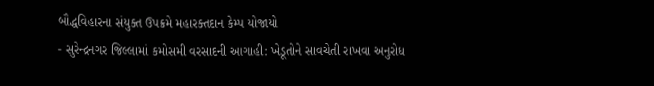બૌદ્ધવિહારના સંયુક્ત ઉપક્રમે મહારક્તદાન કેમ્પ યોજાયો
- સુરેન્દ્રનગર જિલ્લામાં કમોસમી વરસાદની આગાહી: ખેડૂતોને સાવચેતી રાખવા અનુરોધ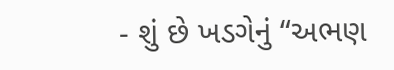- શું છે ખડગેનું “અભણ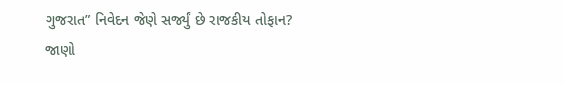ગુજરાત” નિવેદન જેણે સર્જ્યું છે રાજકીય તોફાન? જાણો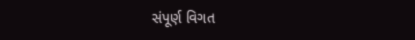સંપૂર્ણ વિગત